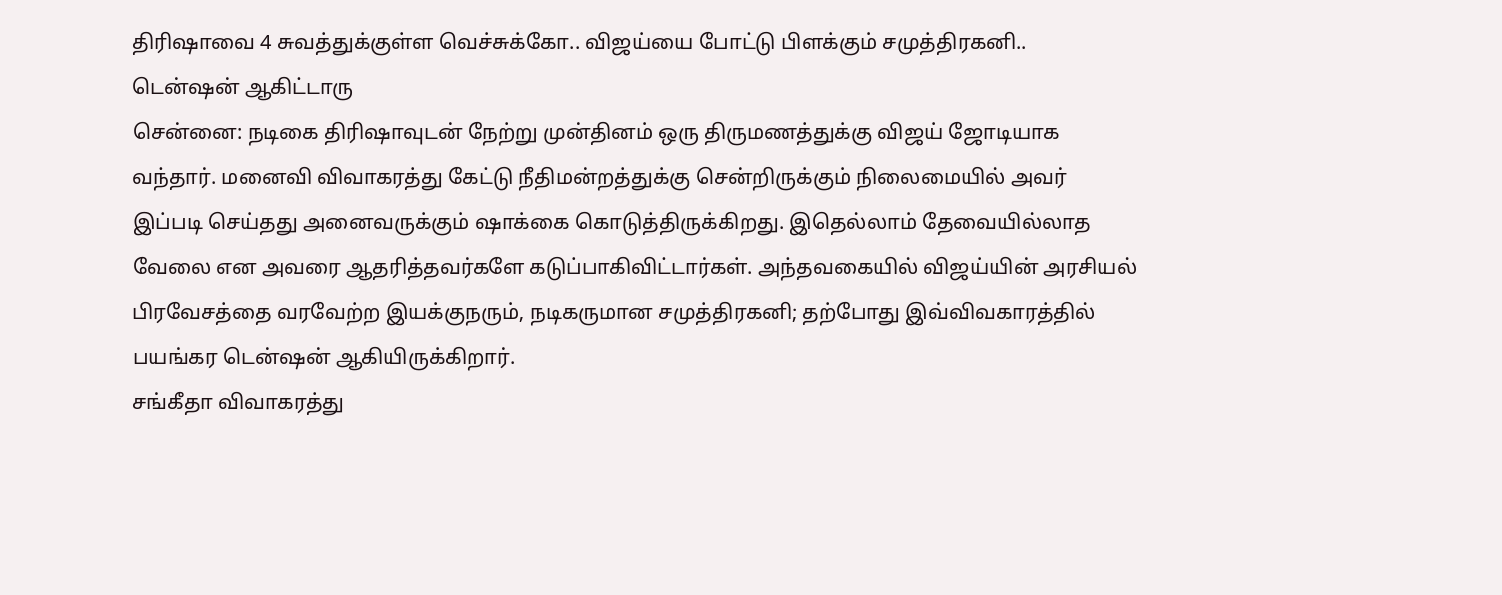திரிஷாவை 4 சுவத்துக்குள்ள வெச்சுக்கோ.. விஜய்யை போட்டு பிளக்கும் சமுத்திரகனி.. டென்ஷன் ஆகிட்டாரு
சென்னை: நடிகை திரிஷாவுடன் நேற்று முன்தினம் ஒரு திருமணத்துக்கு விஜய் ஜோடியாக வந்தார். மனைவி விவாகரத்து கேட்டு நீதிமன்றத்துக்கு சென்றிருக்கும் நிலைமையில் அவர் இப்படி செய்தது அனைவருக்கும் ஷாக்கை கொடுத்திருக்கிறது. இதெல்லாம் தேவையில்லாத வேலை என அவரை ஆதரித்தவர்களே கடுப்பாகிவிட்டார்கள். அந்தவகையில் விஜய்யின் அரசியல் பிரவேசத்தை வரவேற்ற இயக்குநரும், நடிகருமான சமுத்திரகனி; தற்போது இவ்விவகாரத்தில் பயங்கர டென்ஷன் ஆகியிருக்கிறார்.
சங்கீதா விவாகரத்து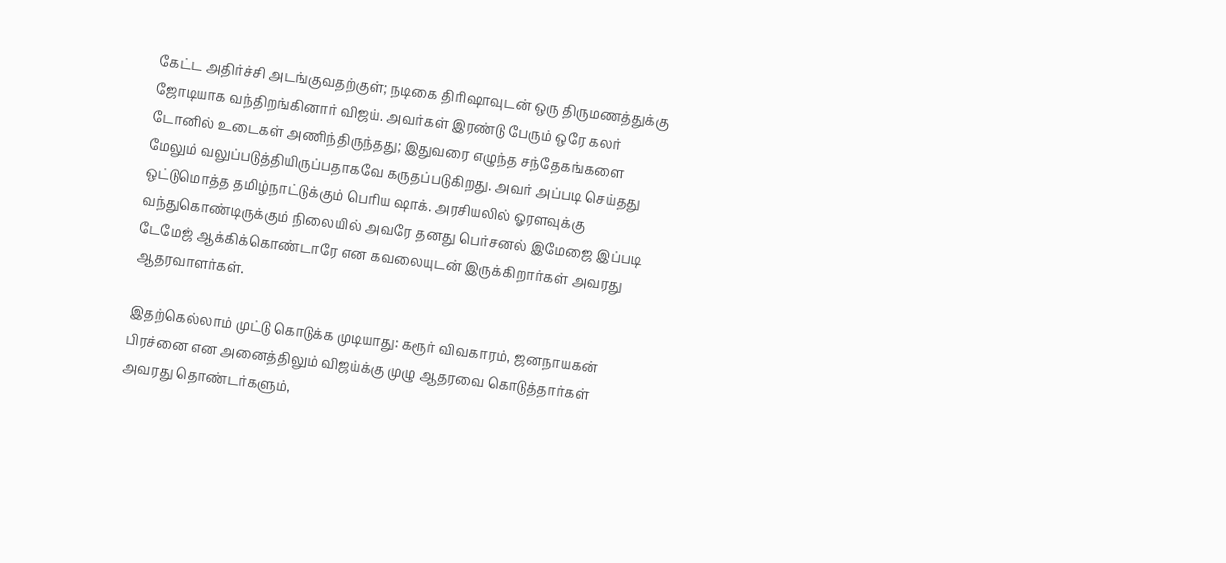கேட்ட அதிர்ச்சி அடங்குவதற்குள்; நடிகை திரிஷாவுடன் ஒரு திருமணத்துக்கு ஜோடியாக வந்திறங்கினார் விஜய். அவர்கள் இரண்டு பேரும் ஒரே கலர் டோனில் உடைகள் அணிந்திருந்தது; இதுவரை எழுந்த சந்தேகங்களை மேலும் வலுப்படுத்தியிருப்பதாகவே கருதப்படுகிறது. அவர் அப்படி செய்தது ஒட்டுமொத்த தமிழ்நாட்டுக்கும் பெரிய ஷாக். அரசியலில் ஓரளவுக்கு வந்துகொண்டிருக்கும் நிலையில் அவரே தனது பெர்சனல் இமேஜை இப்படி டேமேஜ் ஆக்கிக்கொண்டாரே என கவலையுடன் இருக்கிறார்கள் அவரது ஆதரவாளர்கள்.

இதற்கெல்லாம் முட்டு கொடுக்க முடியாது: கரூர் விவகாரம், ஜனநாயகன் பிரச்னை என அனைத்திலும் விஜய்க்கு முழு ஆதரவை கொடுத்தார்கள் அவரது தொண்டர்களும்,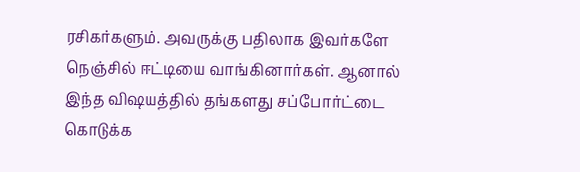ரசிகர்களும். அவருக்கு பதிலாக இவர்களே நெஞ்சில் ஈட்டியை வாங்கினார்கள். ஆனால் இந்த விஷயத்தில் தங்களது சப்போர்ட்டை கொடுக்க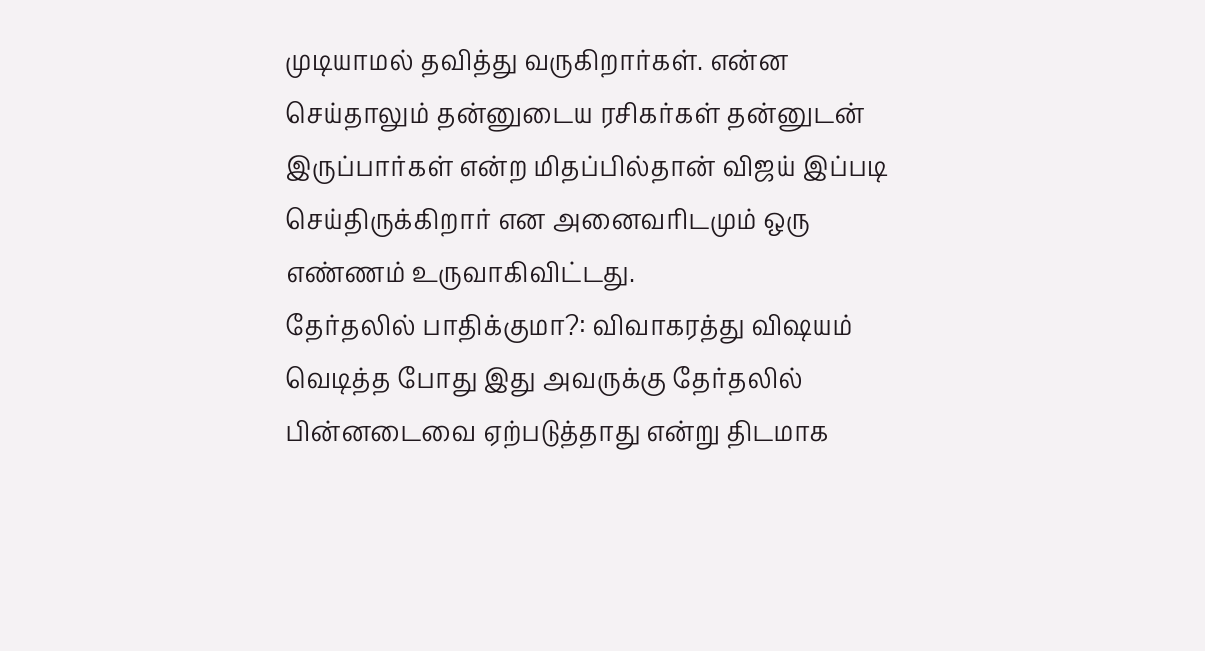முடியாமல் தவித்து வருகிறார்கள். என்ன செய்தாலும் தன்னுடைய ரசிகர்கள் தன்னுடன் இருப்பார்கள் என்ற மிதப்பில்தான் விஜய் இப்படி செய்திருக்கிறார் என அனைவரிடமும் ஒரு எண்ணம் உருவாகிவிட்டது.
தேர்தலில் பாதிக்குமா?: விவாகரத்து விஷயம் வெடித்த போது இது அவருக்கு தேர்தலில் பின்னடைவை ஏற்படுத்தாது என்று திடமாக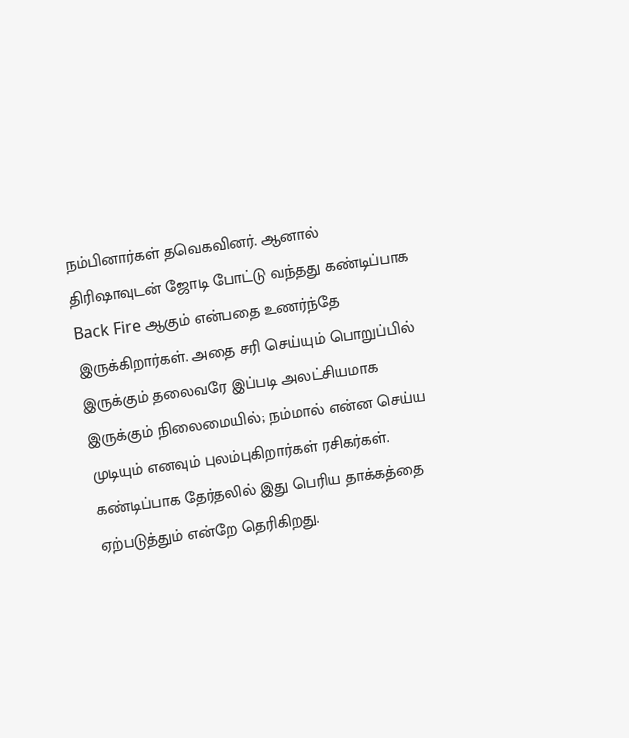நம்பினார்கள் தவெகவினர். ஆனால் திரிஷாவுடன் ஜோடி போட்டு வந்தது கண்டிப்பாக Back Fire ஆகும் என்பதை உணர்ந்தே இருக்கிறார்கள். அதை சரி செய்யும் பொறுப்பில் இருக்கும் தலைவரே இப்படி அலட்சியமாக இருக்கும் நிலைமையில்; நம்மால் என்ன செய்ய முடியும் எனவும் புலம்புகிறார்கள் ரசிகர்கள். கண்டிப்பாக தேர்தலில் இது பெரிய தாக்கத்தை ஏற்படுத்தும் என்றே தெரிகிறது.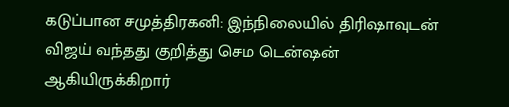கடுப்பான சமுத்திரகனி: இந்நிலையில் திரிஷாவுடன் விஜய் வந்தது குறித்து செம டென்ஷன் ஆகியிருக்கிறார்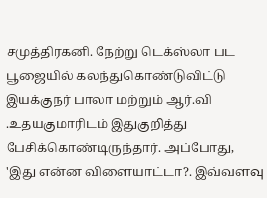சமுத்திரகனி. நேற்று டெக்ஸ்லா பட பூஜையில் கலந்துகொண்டுவிட்டு இயக்குநர் பாலா மற்றும் ஆர்.வி .உதயகுமாரிடம் இதுகுறித்து பேசிக்கொண்டிருந்தார். அப்போது, 'இது என்ன விளையாட்டா?. இவ்வளவு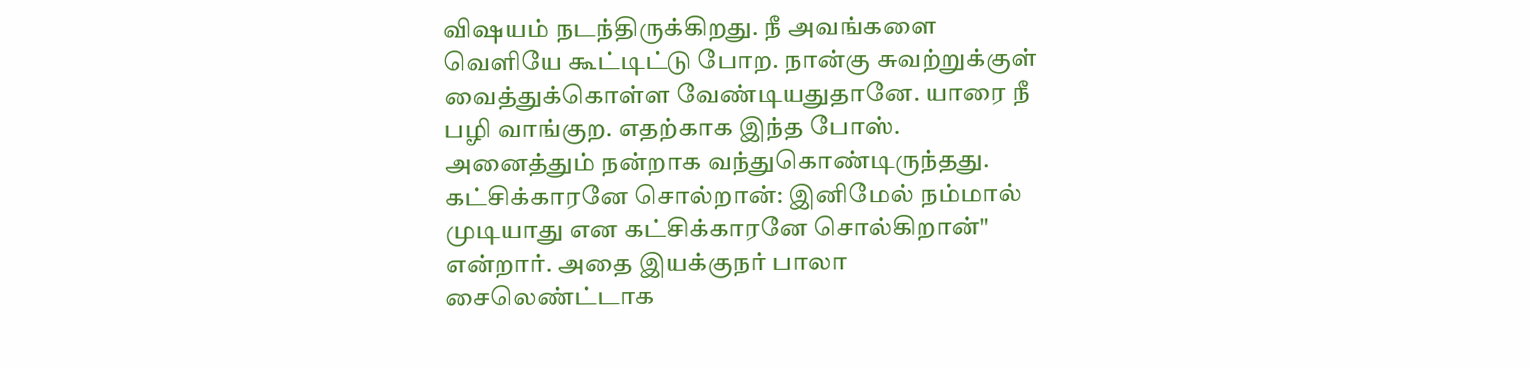விஷயம் நடந்திருக்கிறது. நீ அவங்களை வெளியே கூட்டிட்டு போற. நான்கு சுவற்றுக்குள் வைத்துக்கொள்ள வேண்டியதுதானே. யாரை நீ பழி வாங்குற. எதற்காக இந்த போஸ். அனைத்தும் நன்றாக வந்துகொண்டிருந்தது.
கட்சிக்காரனே சொல்றான்: இனிமேல் நம்மால் முடியாது என கட்சிக்காரனே சொல்கிறான்" என்றார். அதை இயக்குநர் பாலா சைலெண்ட்டாக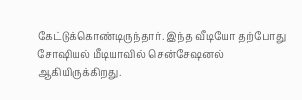கேட்டுக்கொண்டிருந்தார். இந்த வீடியோ தற்போது சோஷியல் மீடியாவில் சென்சேஷனல் ஆகியிருக்கிறது.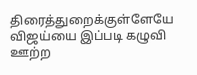திரைத்துறைக்குள்ளேயே விஜய்யை இப்படி கழுவி ஊற்ற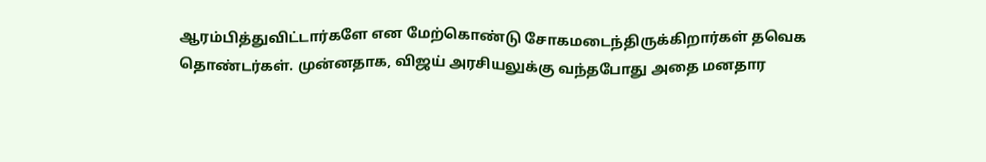ஆரம்பித்துவிட்டார்களே என மேற்கொண்டு சோகமடைந்திருக்கிறார்கள் தவெக தொண்டர்கள். முன்னதாக, விஜய் அரசியலுக்கு வந்தபோது அதை மனதார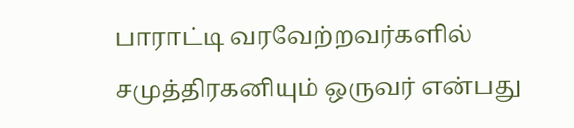பாராட்டி வரவேற்றவர்களில் சமுத்திரகனியும் ஒருவர் என்பது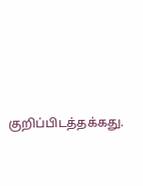குறிப்பிடத்தக்கது.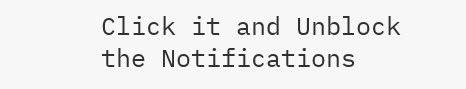Click it and Unblock the Notifications